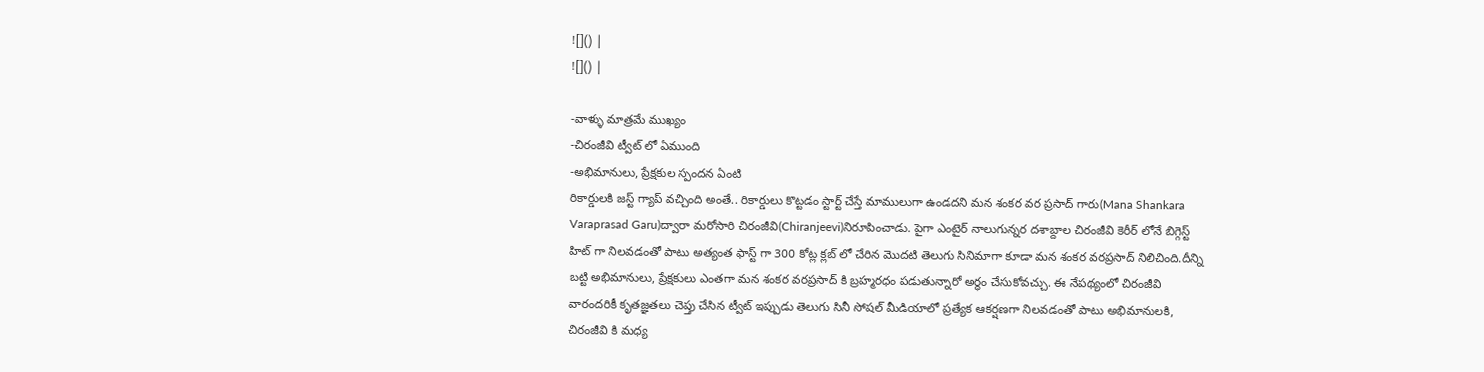![]() |
![]() |

-వాళ్ళు మాత్రమే ముఖ్యం
-చిరంజీవి ట్వీట్ లో ఏముంది
-అభిమానులు, ప్రేక్షకుల స్పందన ఏంటి
రికార్డులకి జస్ట్ గ్యాప్ వచ్చింది అంతే.. రికార్డులు కొట్టడం స్టార్ట్ చేస్తే మాములుగా ఉండదని మన శంకర వర ప్రసాద్ గారు(Mana Shankara Varaprasad Garu)ద్వారా మరోసారి చిరంజీవి(Chiranjeevi)నిరూపించాడు. పైగా ఎంటైర్ నాలుగున్నర దశాబ్దాల చిరంజీవి కెరీర్ లోనే బిగ్గెస్ట్ హిట్ గా నిలవడంతో పాటు అత్యంత ఫాస్ట్ గా 300 కోట్ల క్లబ్ లో చేరిన మొదటి తెలుగు సినిమాగా కూడా మన శంకర వరప్రసాద్ నిలిచింది.దీన్ని బట్టి అభిమానులు, ప్రేక్షకులు ఎంతగా మన శంకర వరప్రసాద్ కి బ్రహ్మరధం పడుతున్నారో అర్ధం చేసుకోవచ్చు. ఈ నేపథ్యంలో చిరంజీవి వారందరికీ కృతజ్ఞతలు చెప్తు చేసిన ట్వీట్ ఇప్పుడు తెలుగు సినీ సోషల్ మీడియాలో ప్రత్యేక ఆకర్షణగా నిలవడంతో పాటు అభిమానులకి, చిరంజీవి కి మధ్య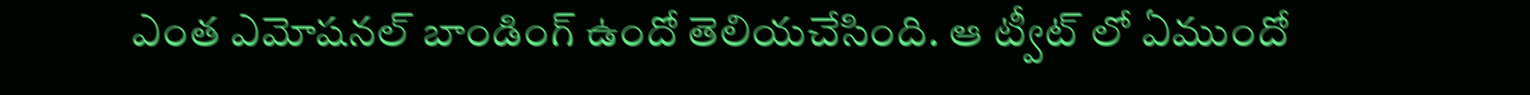ఎంత ఎమోషనల్ బాండింగ్ ఉందో తెలియచేసింది. ఆ ట్వీట్ లో ఏముందో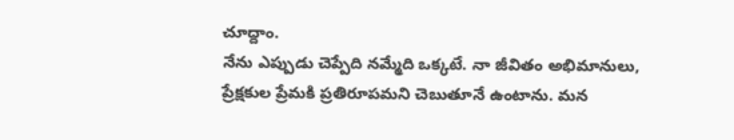చూద్దాం.
నేను ఎప్పుడు చెప్పేది నమ్మేది ఒక్కటే. నా జీవితం అభిమానులు, ప్రేక్షకుల ప్రేమకి ప్రతిరూపమని చెబుతూనే ఉంటాను. మన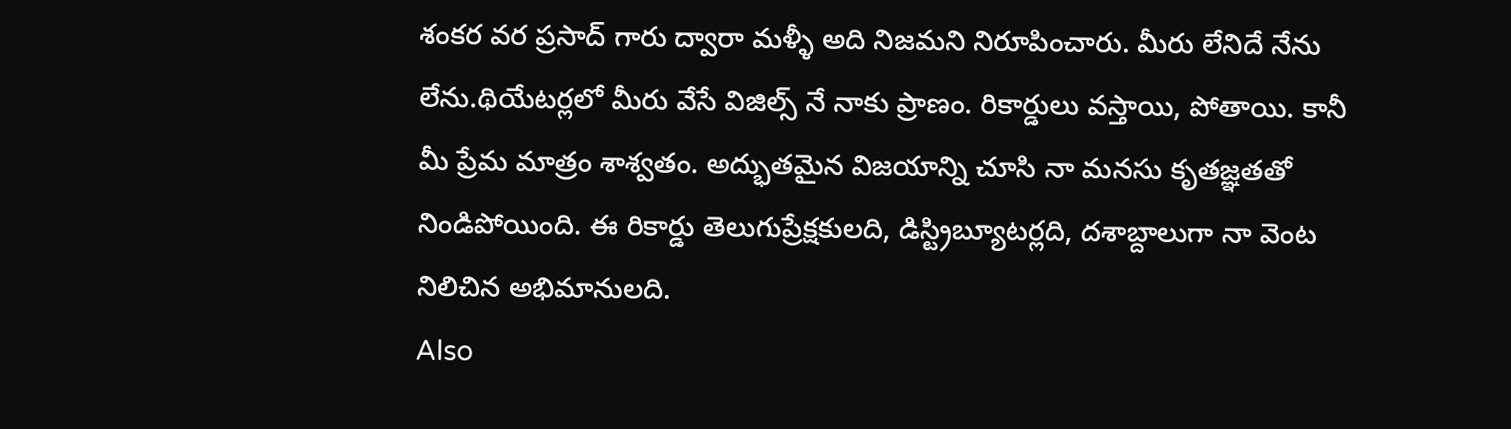శంకర వర ప్రసాద్ గారు ద్వారా మళ్ళీ అది నిజమని నిరూపించారు. మీరు లేనిదే నేను లేను.థియేటర్లలో మీరు వేసే విజిల్స్ నే నాకు ప్రాణం. రికార్డులు వస్తాయి, పోతాయి. కానీ మీ ప్రేమ మాత్రం శాశ్వతం. అద్భుతమైన విజయాన్ని చూసి నా మనసు కృతజ్ఞతతో నిండిపోయింది. ఈ రికార్డు తెలుగుప్రేక్షకులది, డిస్ట్రిబ్యూటర్లది, దశాబ్దాలుగా నా వెంట నిలిచిన అభిమానులది.
Also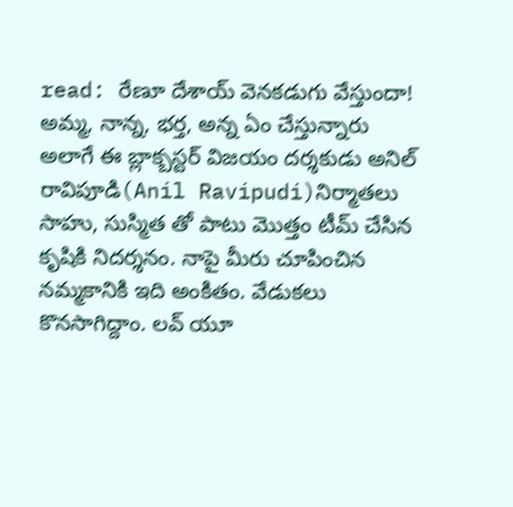read: రేణూ దేశాయ్ వెనకడుగు వేస్తుందా! అమ్మ, నాన్న, భర్త, అన్న ఏం చేస్తున్నారు
అలాగే ఈ బ్లాక్బస్టర్ విజయం దర్శకుడు అనిల్ రావిపూడి(Anil Ravipudi)నిర్మాతలు సాహు, సుస్మిత తో పాటు మొత్తం టీమ్ చేసిన కృషికి నిదర్శనం. నాపై మీరు చూపించిన నమ్మకానికి ఇది అంకితం. వేడుకలు కొనసాగిద్దాం. లవ్ యూ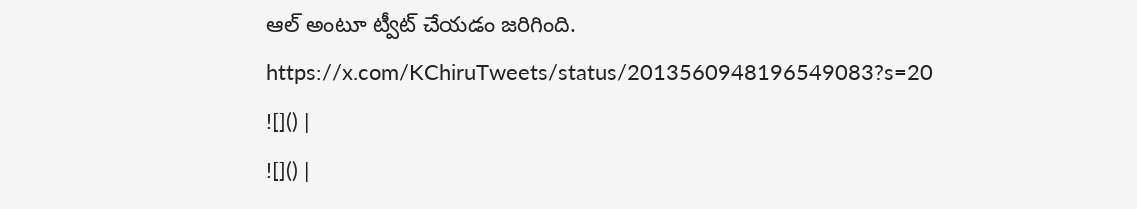ఆల్ అంటూ ట్వీట్ చేయడం జరిగింది.
https://x.com/KChiruTweets/status/2013560948196549083?s=20
![]() |
![]() |